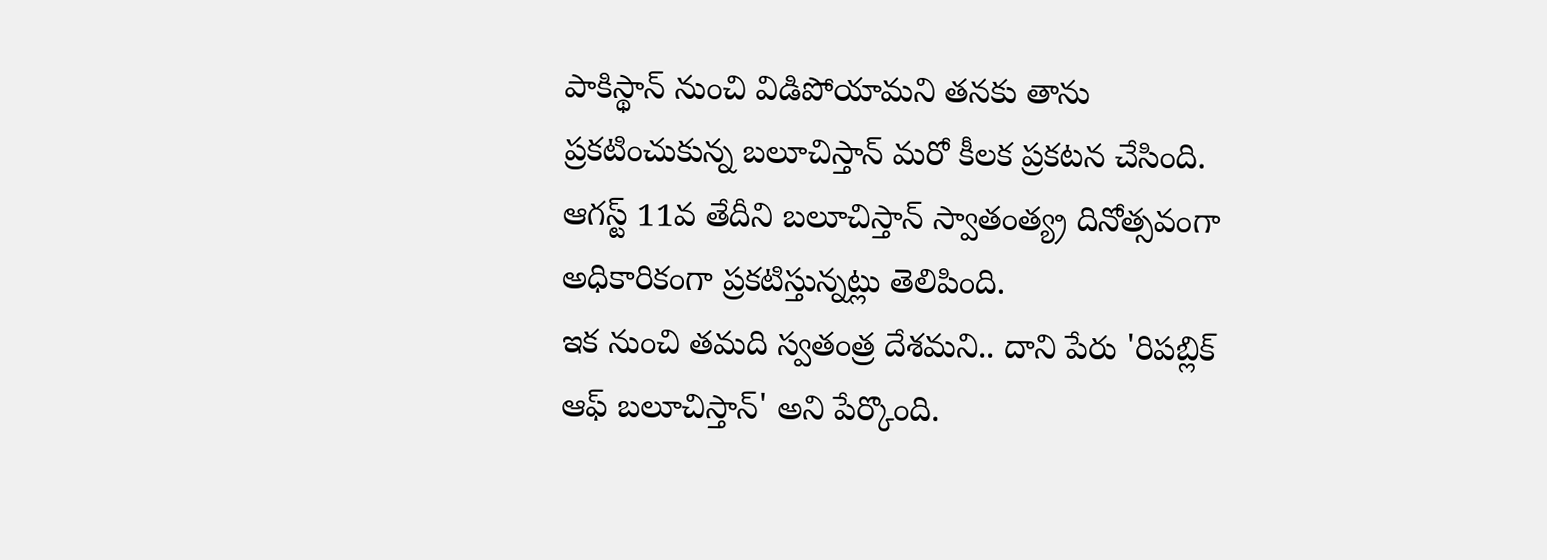పాకిస్థాన్ నుంచి విడిపోయామని తనకు తాను ప్రకటించుకున్న బలూచిస్తాన్ మరో కీలక ప్రకటన చేసింది. ఆగస్ట్ 11వ తేదీని బలూచిస్తాన్ స్వాతంత్య్ర దినోత్సవంగా అధికారికంగా ప్రకటిస్తున్నట్లు తెలిపింది.
ఇక నుంచి తమది స్వతంత్ర దేశమని.. దాని పేరు 'రిపబ్లిక్ ఆఫ్ బలూచిస్తాన్' అని పేర్కొంది.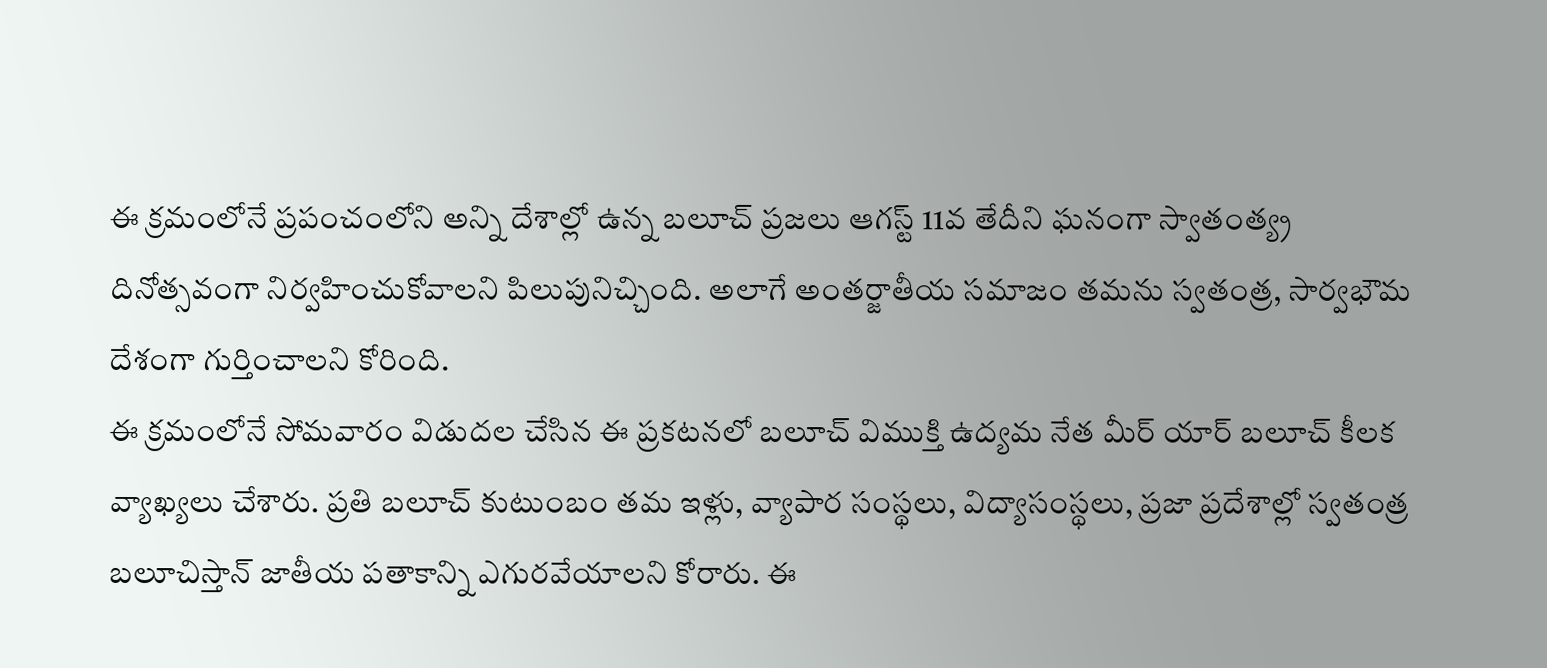ఈ క్రమంలోనే ప్రపంచంలోని అన్ని దేశాల్లో ఉన్న బలూచ్ ప్రజలు ఆగస్ట్ 11వ తేదీని ఘనంగా స్వాతంత్య్ర దినోత్సవంగా నిర్వహించుకోవాలని పిలుపునిచ్చింది. అలాగే అంతర్జాతీయ సమాజం తమను స్వతంత్ర, సార్వభౌమ దేశంగా గుర్తించాలని కోరింది.
ఈ క్రమంలోనే సోమవారం విడుదల చేసిన ఈ ప్రకటనలో బలూచ్ విముక్తి ఉద్యమ నేత మీర్ యార్ బలూచ్ కీలక వ్యాఖ్యలు చేశారు. ప్రతి బలూచ్ కుటుంబం తమ ఇళ్లు, వ్యాపార సంస్థలు, విద్యాసంస్థలు, ప్రజా ప్రదేశాల్లో స్వతంత్ర బలూచిస్తాన్ జాతీయ పతాకాన్ని ఎగురవేయాలని కోరారు. ఈ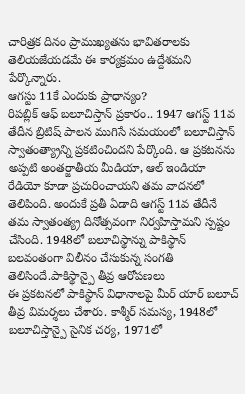చారిత్రక దినం ప్రాముఖ్యతను భావితరాలకు తెలియజేయడమే ఈ కార్యక్రమం ఉద్దేశమని పేర్కొన్నారు.
ఆగస్టు 11కే ఎందుకు ప్రాధాన్యం?
రిపబ్లిక్ ఆఫ్ బలూచిస్తాన్ ప్రకారం.. 1947 ఆగస్ట్ 11వ తేదీన బ్రిటిష్ పాలన ముగిసే సమయంలో బలూచిస్తాన్ స్వాతంత్య్రాన్ని ప్రకటించిందని పేర్కొంది. ఆ ప్రకటనను అప్పటి అంతర్జాతీయ మీడియా, ఆల్ ఇండియా రేడియో కూడా ప్రచురించాయని తమ వాదనలో తెలిపింది. అందుకే ప్రతీ ఏడాది ఆగస్ట్ 11వ తేదీనే తమ స్వాతంత్య్ర దినోత్సవంగా నిర్వహిస్తామని స్పష్టం చేసింది. 1948లో బలూచిస్థాన్ను పాకిస్థాన్ బలవంతంగా విలీనం చేసుకున్న సంగతి తెలిసిందే.పాకిస్థాన్పై తీవ్ర ఆరోపణలు
ఈ ప్రకటనలో పాకిస్థాన్ విధానాలపై మీర్ యార్ బలూచ్ తీవ్ర విమర్శలు చేశారు. కాశ్మీర్ సమస్య, 1948లో బలూచిస్తాన్పై సైనిక చర్య, 1971లో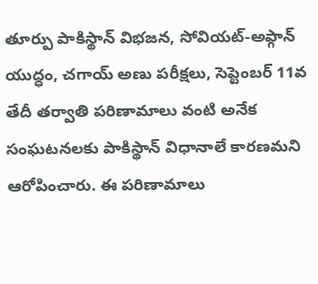తూర్పు పాకిస్థాన్ విభజన, సోవియట్-అఫ్గాన్ యుద్ధం, చగాయ్ అణు పరీక్షలు, సెప్టెంబర్ 11వ తేదీ తర్వాతి పరిణామాలు వంటి అనేక సంఘటనలకు పాకిస్థాన్ విధానాలే కారణమని ఆరోపించారు. ఈ పరిణామాలు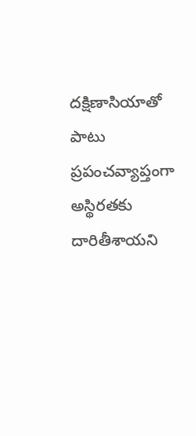దక్షిణాసియాతో పాటు ప్రపంచవ్యాప్తంగా అస్థిరతకు దారితీశాయని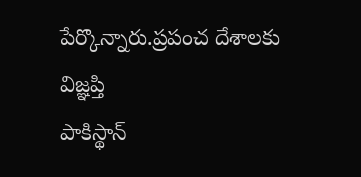పేర్కొన్నారు.ప్రపంచ దేశాలకు విజ్ఞప్తి
పాకిస్థాన్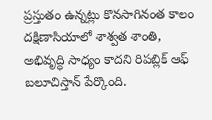ప్రస్తుతం ఉన్నట్లు కొనసాగినంత కాలం దక్షిణాసియాలో శాశ్వత శాంతి, అభివృద్ధి సాధ్యం కాదని రిపబ్లిక్ ఆఫ్ బలూచిస్తాన్ పేర్కొంది.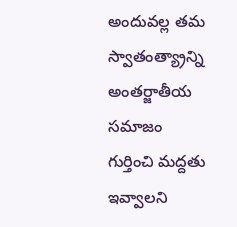అందువల్ల తమ స్వాతంత్య్రాన్ని అంతర్జాతీయ సమాజం గుర్తించి మద్దతు ఇవ్వాలని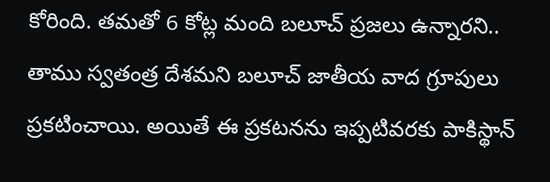కోరింది. తమతో 6 కోట్ల మంది బలూచ్ ప్రజలు ఉన్నారని.. తాము స్వతంత్ర దేశమని బలూచ్ జాతీయ వాద గ్రూపులు ప్రకటించాయి. అయితే ఈ ప్రకటనను ఇప్పటివరకు పాకిస్థాన్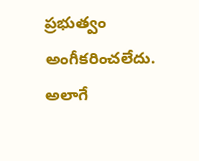ప్రభుత్వం అంగీకరించలేదు. అలాగే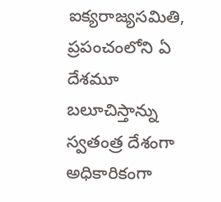ఐక్యరాజ్యసమితి, ప్రపంచంలోని ఏ దేశమూ బలూచిస్తాన్ను స్వతంత్ర దేశంగా అధికారికంగా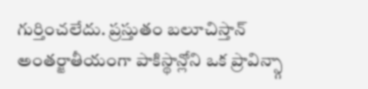గుర్తించలేదు. ప్రస్తుతం బలూచిస్తాన్ అంతర్జాతీయంగా పాకిస్థాన్లోని ఒక ప్రావిన్స్గా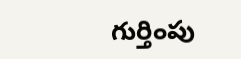గుర్తింపు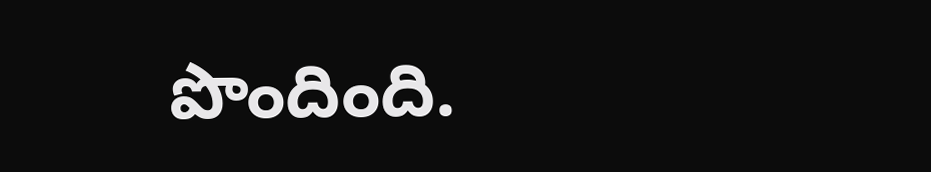పొందింది.